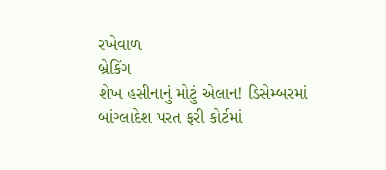રખેવાળ
બ્રેકિંગ
શેખ હસીનાનું મોટું એલાન! ડિસેમ્બરમાં બાંગ્લાદેશ પરત ફરી કોર્ટમાં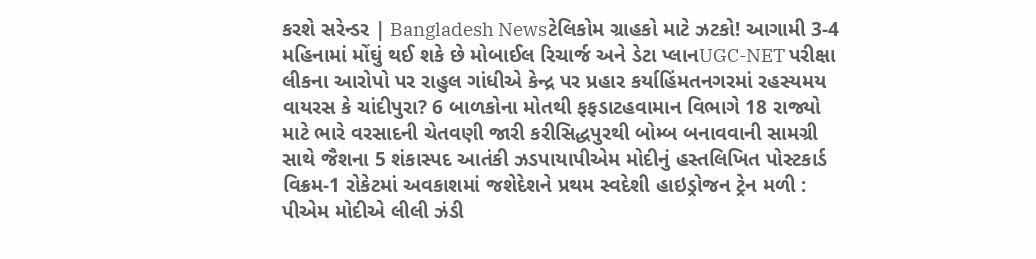કરશે સરેન્ડર | Bangladesh Newsટેલિકોમ ગ્રાહકો માટે ઝટકો! આગામી 3-4 મહિનામાં મોંઘું થઈ શકે છે મોબાઈલ રિચાર્જ અને ડેટા પ્લાનUGC-NET પરીક્ષા લીકના આરોપો પર રાહુલ ગાંધીએ કેન્દ્ર પર પ્રહાર કર્યાહિંમતનગરમાં રહસ્યમય વાયરસ કે ચાંદીપુરા? 6 બાળકોના મોતથી ફફડાટહવામાન વિભાગે 18 રાજ્યો માટે ભારે વરસાદની ચેતવણી જારી કરીસિદ્ધપુરથી બોમ્બ બનાવવાની સામગ્રી સાથે જૈશના 5 શંકાસ્પદ આતંકી ઝડપાયાપીએમ મોદીનું હસ્તલિખિત પોસ્ટકાર્ડ વિક્રમ-1 રોકેટમાં અવકાશમાં જશેદેશને પ્રથમ સ્વદેશી હાઇડ્રોજન ટ્રેન મળી : પીએમ મોદીએ લીલી ઝંડી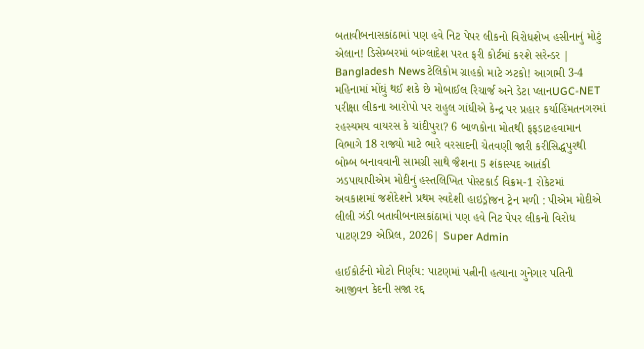બતાવીબનાસકાંઠામાં પણ હવે નિટ પેપર લીકનો વિરોધશેખ હસીનાનું મોટું એલાન! ડિસેમ્બરમાં બાંગ્લાદેશ પરત ફરી કોર્ટમાં કરશે સરેન્ડર | Bangladesh Newsટેલિકોમ ગ્રાહકો માટે ઝટકો! આગામી 3-4 મહિનામાં મોંઘું થઈ શકે છે મોબાઈલ રિચાર્જ અને ડેટા પ્લાનUGC-NET પરીક્ષા લીકના આરોપો પર રાહુલ ગાંધીએ કેન્દ્ર પર પ્રહાર કર્યાહિંમતનગરમાં રહસ્યમય વાયરસ કે ચાંદીપુરા? 6 બાળકોના મોતથી ફફડાટહવામાન વિભાગે 18 રાજ્યો માટે ભારે વરસાદની ચેતવણી જારી કરીસિદ્ધપુરથી બોમ્બ બનાવવાની સામગ્રી સાથે જૈશના 5 શંકાસ્પદ આતંકી ઝડપાયાપીએમ મોદીનું હસ્તલિખિત પોસ્ટકાર્ડ વિક્રમ-1 રોકેટમાં અવકાશમાં જશેદેશને પ્રથમ સ્વદેશી હાઇડ્રોજન ટ્રેન મળી : પીએમ મોદીએ લીલી ઝંડી બતાવીબનાસકાંઠામાં પણ હવે નિટ પેપર લીકનો વિરોધ
પાટણ29 એપ્રિલ, 2026| Super Admin

હાઈકોર્ટનો મોટો નિર્ણય: પાટણમાં પત્નીની હત્યાના ગુનેગાર પતિની આજીવન કેદની સજા રદ્દ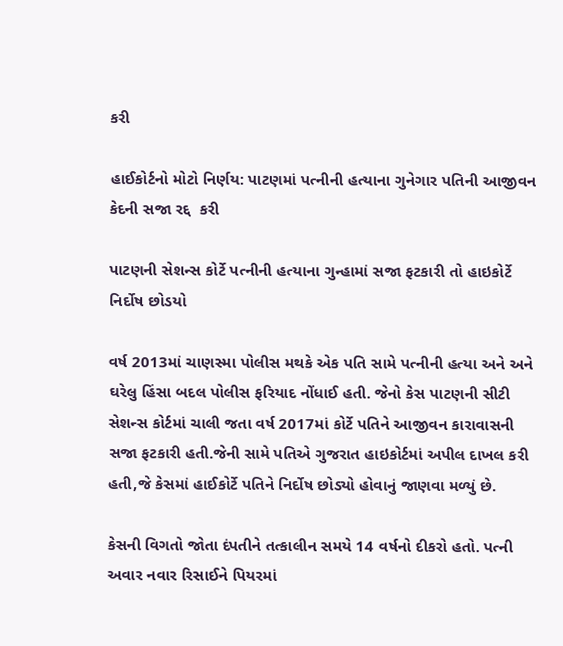કરી

હાઈકોર્ટનો મોટો નિર્ણય: પાટણમાં પત્નીની હત્યાના ગુનેગાર પતિની આજીવન કેદની સજા રદ્દ  કરી

પાટણની સેશન્સ કોર્ટે પત્નીની હત્યાના ગુન્હામાં સજા ફટકારી તો હાઇકોર્ટે નિર્દોષ છોડયો

વર્ષ 2013માં ચાણસ્મા પોલીસ મથકે એક પતિ સામે પત્નીની હત્યા અને અને ઘરેલુ હિંસા બદલ પોલીસ ફરિયાદ નોંધાઈ હતી. જેનો કેસ પાટણની સીટી સેશન્સ કોર્ટમાં ચાલી જતા વર્ષ 2017માં કોર્ટે પતિને આજીવન કારાવાસની સજા ફટકારી હતી.જેની સામે પતિએ ગુજરાત હાઇકોર્ટમાં અપીલ દાખલ કરી હતી,જે કેસમાં હાઈકોર્ટે પતિને નિર્દોષ છોડ્યો હોવાનું જાણવા મળ્યું છે.

કેસની વિગતો જોતા દંપતીને તત્કાલીન સમયે 14 વર્ષનો દીકરો હતો. પત્ની અવાર નવાર રિસાઈને પિયરમાં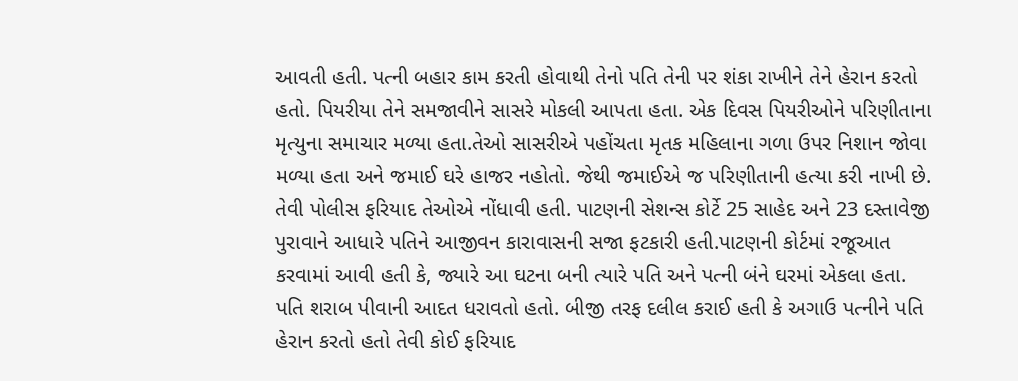આવતી હતી. પત્ની બહાર કામ કરતી હોવાથી તેનો પતિ તેની પર શંકા રાખીને તેને હેરાન કરતો હતો. પિયરીયા તેને સમજાવીને સાસરે મોકલી આપતા હતા. એક દિવસ પિયરીઓને પરિણીતાના મૃત્યુના સમાચાર મળ્યા હતા.તેઓ સાસરીએ પહોંચતા મૃતક મહિલાના ગળા ઉપર નિશાન જોવા મળ્યા હતા અને જમાઈ ઘરે હાજર નહોતો. જેથી જમાઈએ જ પરિણીતાની હત્યા કરી નાખી છે. તેવી પોલીસ ફરિયાદ તેઓએ નોંધાવી હતી. પાટણની સેશન્સ કોર્ટે 25 સાહેદ અને 23 દસ્તાવેજી પુરાવાને આધારે પતિને આજીવન કારાવાસની સજા ફટકારી હતી.પાટણની કોર્ટમાં રજૂઆત કરવામાં આવી હતી કે, જ્યારે આ ઘટના બની ત્યારે પતિ અને પત્ની બંને ઘરમાં એકલા હતા. પતિ શરાબ પીવાની આદત ધરાવતો હતો. બીજી તરફ દલીલ કરાઈ હતી કે અગાઉ પત્નીને પતિ હેરાન કરતો હતો તેવી કોઈ ફરિયાદ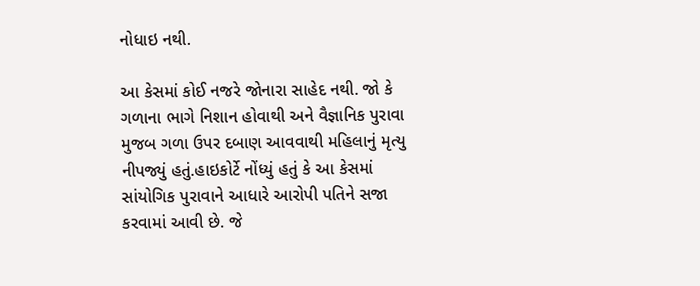નોધાઇ નથી.

આ કેસમાં કોઈ નજરે જોનારા સાહેદ નથી. જો કે ગળાના ભાગે નિશાન હોવાથી અને વૈજ્ઞાનિક પુરાવા મુજબ ગળા ઉપર દબાણ આવવાથી મહિલાનું મૃત્યુ નીપજ્યું હતું.હાઇકોર્ટે નોંધ્યું હતું કે આ કેસમાં સાંયોગિક પુરાવાને આધારે આરોપી પતિને સજા કરવામાં આવી છે. જે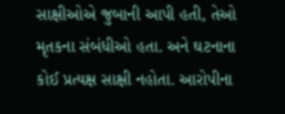સાક્ષીઓએ જુબાની આપી હતી, તેઓ મૃતકના સંબંધીઓ હતા. અને ઘટનાના કોઈ પ્રત્યક્ષ સાક્ષી નહોતા. આરોપીના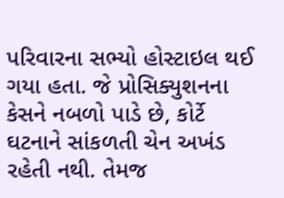પરિવારના સભ્યો હોસ્ટાઇલ થઈ ગયા હતા. જે પ્રોસિક્યુશનના કેસને નબળો પાડે છે, કોર્ટે ઘટનાને સાંકળતી ચેન અખંડ રહેતી નથી. તેમજ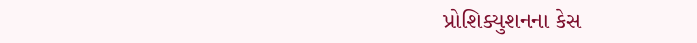પ્રોશિક્યુશનના કેસ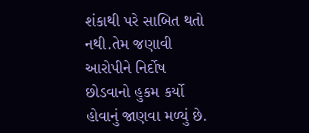શંકાથી પરે સાબિત થતો નથી.તેમ જણાવી આરોપીને નિર્દોષ છોડવાનો હુકમ કર્યો હોવાનું જાણવા મળ્યું છે.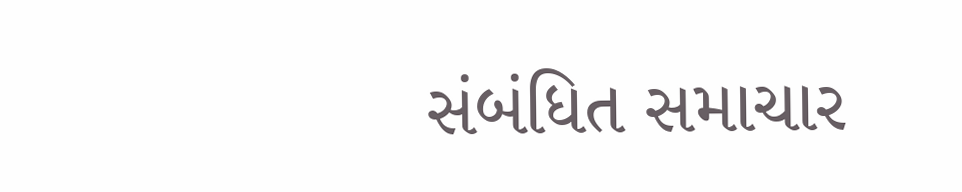સંબંધિત સમાચાર